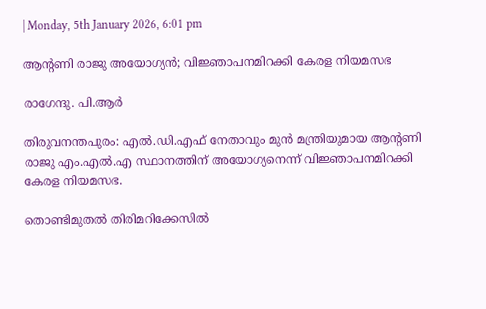| Monday, 5th January 2026, 6:01 pm

ആന്റണി രാജു അയോഗ്യന്‍; വിജ്ഞാപനമിറക്കി കേരള നിയമസഭ

രാഗേന്ദു. പി.ആര്‍

തിരുവനന്തപുരം: എല്‍.ഡി.എഫ് നേതാവും മുന്‍ മന്ത്രിയുമായ ആന്റണി രാജു എം.എല്‍.എ സ്ഥാനത്തിന് അയോഗ്യനെന്ന് വിജ്ഞാപനമിറക്കി കേരള നിയമസഭ.

തൊണ്ടിമുതല്‍ തിരിമറിക്കേസില്‍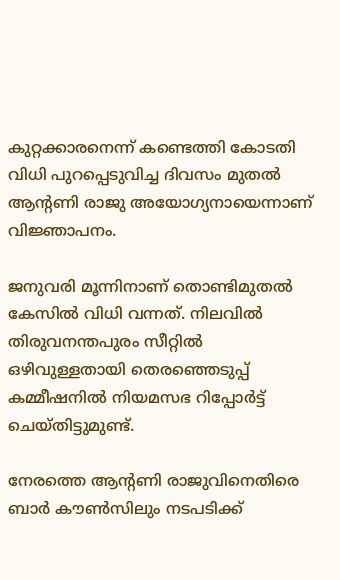കുറ്റക്കാരനെന്ന് കണ്ടെത്തി കോടതി വിധി പുറപ്പെടുവിച്ച ദിവസം മുതല്‍ ആന്റണി രാജു അയോഗ്യനായെന്നാണ് വിജ്ഞാപനം.

ജനുവരി മൂന്നിനാണ് തൊണ്ടിമുതല്‍ കേസില്‍ വിധി വന്നത്. നിലവില്‍ തിരുവനന്തപുരം സീറ്റില്‍ ഒഴിവുള്ളതായി തെരഞ്ഞെടുപ്പ് കമ്മീഷനില്‍ നിയമസഭ റിപ്പോര്‍ട്ട് ചെയ്തിട്ടുമുണ്ട്.

നേരത്തെ ആന്റണി രാജുവിനെതിരെ ബാര്‍ കൗണ്‍സിലും നടപടിക്ക്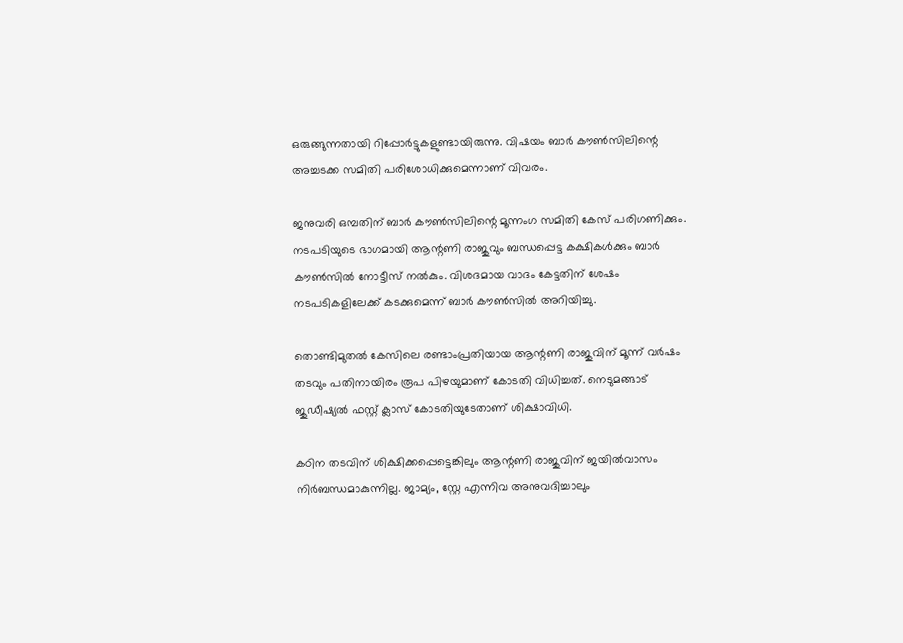ഒരുങ്ങുന്നതായി റിപ്പോര്‍ട്ടുകളുണ്ടായിരുന്നു. വിഷയം ബാര്‍ കൗണ്‍സിലിന്റെ അച്ചടക്ക സമിതി പരിശോധിക്കുമെന്നാണ് വിവരം.

ജനുവരി ഒമ്പതിന് ബാര്‍ കൗണ്‍സിലിന്റെ മൂന്നംഗ സമിതി കേസ് പരിഗണിക്കും. നടപടിയുടെ ഭാഗമായി ആന്റണി രാജുവും ബന്ധപ്പെട്ട കക്ഷികള്‍ക്കും ബാര്‍ കൗണ്‍സില്‍ നോട്ടീസ് നല്‍കും. വിശദമായ വാദം കേട്ടതിന് ശേഷം നടപടികളിലേക്ക് കടക്കുമെന്ന് ബാര്‍ കൗണ്‍സില്‍ അറിയിച്ചു.

തൊണ്ടിമുതല്‍ കേസിലെ രണ്ടാംപ്രതിയായ ആന്റണി രാജുവിന് മൂന്ന് വര്‍ഷം തടവും പതിനായിരം രൂപ പിഴയുമാണ് കോടതി വിധിച്ചത്. നെടുമങ്ങാട് ജുഡീഷ്യല്‍ ഫസ്റ്റ് ക്ലാസ് കോടതിയുടേതാണ് ശിക്ഷാവിധി.

കഠിന തടവിന് ശിക്ഷിക്കപ്പെട്ടെങ്കിലും ആന്റണി രാജുവിന് ജയില്‍വാസം നിര്‍ബന്ധമാകുന്നില്ല. ജാമ്യം, സ്റ്റേ എന്നിവ അനുവദിച്ചാലും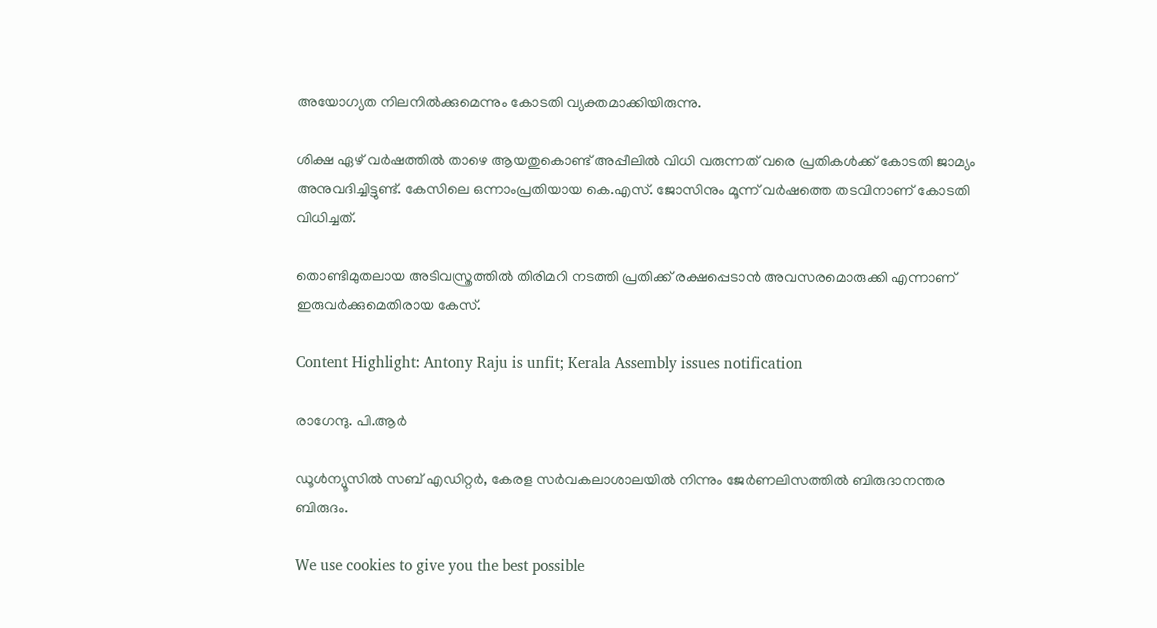അയോഗ്യത നിലനില്‍ക്കുമെന്നും കോടതി വ്യക്തമാക്കിയിരുന്നു.

ശിക്ഷ ഏഴ് വര്‍ഷത്തില്‍ താഴെ ആയതുകൊണ്ട് അപ്പീലില്‍ വിധി വരുന്നത് വരെ പ്രതികള്‍ക്ക് കോടതി ജാമ്യം അനുവദിച്ചിട്ടുണ്ട്. കേസിലെ ഒന്നാംപ്രതിയായ കെ.എസ്. ജോസിനും മൂന്ന് വര്‍ഷത്തെ തടവിനാണ് കോടതി വിധിച്ചത്.

തൊണ്ടിമുതലായ അടിവസ്ത്രത്തില്‍ തിരിമറി നടത്തി പ്രതിക്ക് രക്ഷപ്പെടാന്‍ അവസരമൊരുക്കി എന്നാണ് ഇരുവര്‍ക്കുമെതിരായ കേസ്.

Content Highlight: Antony Raju is unfit; Kerala Assembly issues notification

രാഗേന്ദു. പി.ആര്‍

ഡൂള്‍ന്യൂസില്‍ സബ് എഡിറ്റര്‍, കേരള സര്‍വകലാശാലയില്‍ നിന്നും ജേര്‍ണലിസത്തില്‍ ബിരുദാനന്തര ബിരുദം.

We use cookies to give you the best possible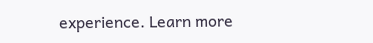experience. Learn more